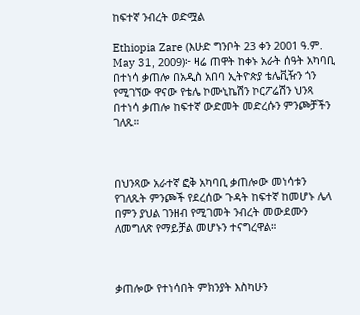ከፍተኛ ንብረት ወድሟል

Ethiopia Zare (እሁድ ግንቦት 23 ቀን 2001 ዓ.ም. May 31, 2009)፦ ዛሬ ጠዋት ከቀኑ አራት ሰዓት አካባቢ በተነሳ ቃጠሎ በአዲስ አበባ ኢትዮጵያ ቴሌቪዥን ጎን የሚገኘው ዋናው የቴሌ ኮሙኒኬሽን ኮርፖሬሽን ህንጻ በተነሳ ቃጠሎ ከፍተኛ ውድመት መድረሱን ምንጮቻችን ገለጹ።



በህንጻው አራተኛ ፎቅ አካባቢ ቃጠሎው መነሳቱን የገለጹት ምንጮች የደረሰው ጉዳት ከፍተኛ ከመሆኑ ሌላ በምን ያህል ገንዘብ የሚገመት ንብረት መውደሙን ለመግለጽ የማይቻል መሆኑን ተናግረዋል።



ቃጠሎው የተነሳበት ምክንያት እስካሁን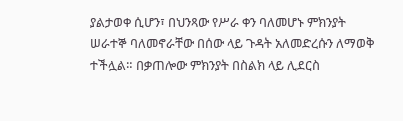ያልታወቀ ሲሆን፣ በህንጻው የሥራ ቀን ባለመሆኑ ምክንያት ሠራተኞ ባለመኖራቸው በሰው ላይ ጉዳት አለመድረሱን ለማወቅ ተችሏል። በቃጠሎው ምክንያት በስልክ ላይ ሊደርስ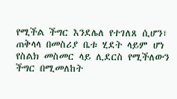የሚችል ችግር እንደሌለ የተገለጸ ሲሆን፣ ጠቅላላ በመስሪያ ቤቱ ሂደት ላይም ሆነ የስልክ መስመር ላይ ሊደርስ የሚችለውን ችግር በሚመለከት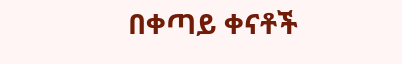በቀጣይ ቀናቶች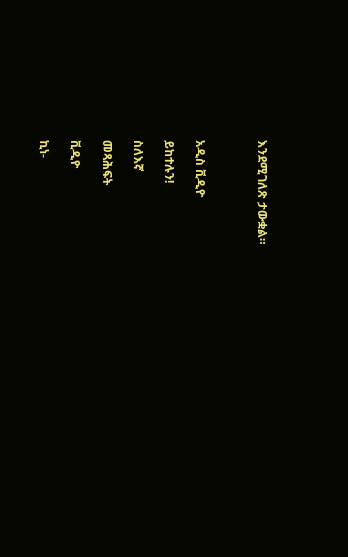እንደሚገለጽ ታውቋል።



አዲስ ቪዲዮ

ይከተሉን!

ስለእኛ

መጻሕፍት

ቪዲዮ

ኪነ-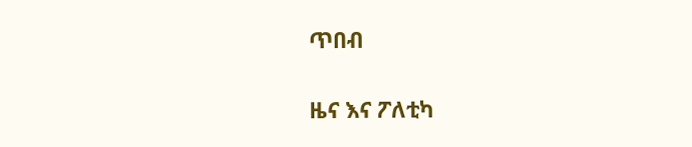ጥበብ

ዜና እና ፖለቲካ